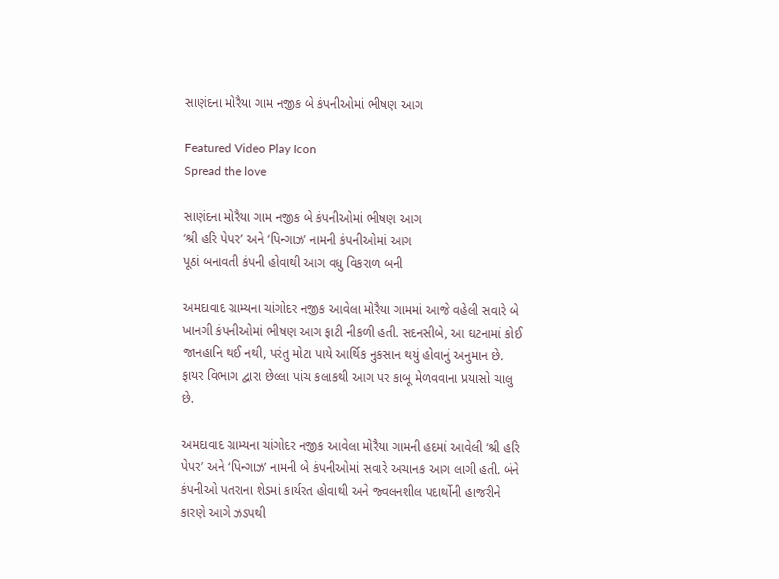સાણંદના મોરૈયા ગામ નજીક બે કંપનીઓમાં ભીષણ આગ

Featured Video Play Icon
Spread the love

સાણંદના મોરૈયા ગામ નજીક બે કંપનીઓમાં ભીષણ આગ
‘શ્રી હરિ પેપર’ અને ‘પિન્ગાઝ’ નામની કંપનીઓમાં આગ
પૂઠાં બનાવતી કંપની હોવાથી આગ વધુ વિકરાળ બની

અમદાવાદ ગ્રામ્યના ચાંગોદર નજીક આવેલા મોરૈયા ગામમાં આજે વહેલી સવારે બે ખાનગી કંપનીઓમાં ભીષણ આગ ફાટી નીકળી હતી. સદનસીબે, આ ઘટનામાં કોઈ જાનહાનિ થઈ નથી, પરંતુ મોટા પાયે આર્થિક નુકસાન થયું હોવાનું અનુમાન છે. ફાયર વિભાગ દ્વારા છેલ્લા પાંચ કલાકથી આગ પર કાબૂ મેળવવાના પ્રયાસો ચાલુ છે.

અમદાવાદ ગ્રામ્યના ચાંગોદર નજીક આવેલા મોરૈયા ગામની હદમાં આવેલી ‘શ્રી હરિ પેપર’ અને ‘પિન્ગાઝ’ નામની બે કંપનીઓમાં સવારે અચાનક આગ લાગી હતી. બંને કંપનીઓ પતરાના શેડમાં કાર્યરત હોવાથી અને જ્વલનશીલ પદાર્થોની હાજરીને કારણે આગે ઝડપથી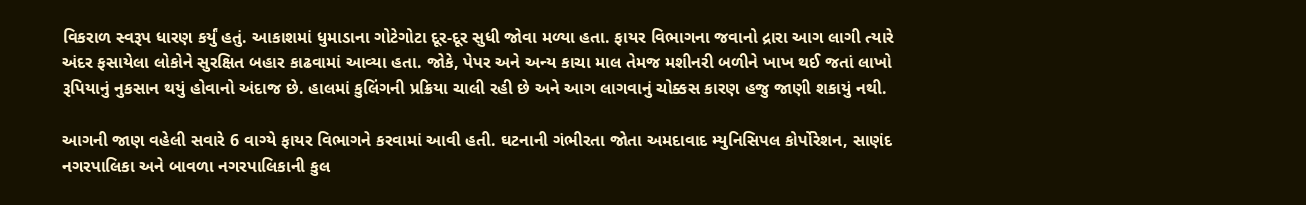વિકરાળ સ્વરૂપ ધારણ કર્યું હતું. આકાશમાં ધુમાડાના ગોટેગોટા દૂર-દૂર સુધી જોવા મળ્યા હતા. ફાયર વિભાગના જવાનો દ્રારા આગ લાગી ત્યારે અંદર ફસાયેલા લોકોને સુરક્ષિત બહાર કાઢવામાં આવ્યા હતા. જોકે, પેપર અને અન્ય કાચા માલ તેમજ મશીનરી બળીને ખાખ થઈ જતાં લાખો રૂપિયાનું નુકસાન થયું હોવાનો અંદાજ છે. હાલમાં કુલિંગની પ્રક્રિયા ચાલી રહી છે અને આગ લાગવાનું ચોક્કસ કારણ હજુ જાણી શકાયું નથી.

આગની જાણ વહેલી સવારે 6 વાગ્યે ફાયર વિભાગને કરવામાં આવી હતી. ઘટનાની ગંભીરતા જોતા અમદાવાદ મ્યુનિસિપલ કોર્પોરેશન, સાણંદ નગરપાલિકા અને બાવળા નગરપાલિકાની કુલ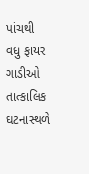પાંચથી વધુ ફાયર ગાડીઓ તાત્કાલિક ઘટનાસ્થળે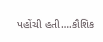પહોંચી હતી….કૌશિક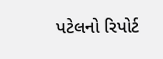પટેલનો રિપોર્ટ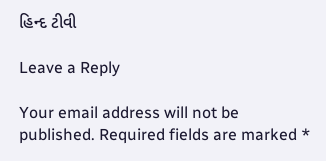હિન્દ ટીવી

Leave a Reply

Your email address will not be published. Required fields are marked *